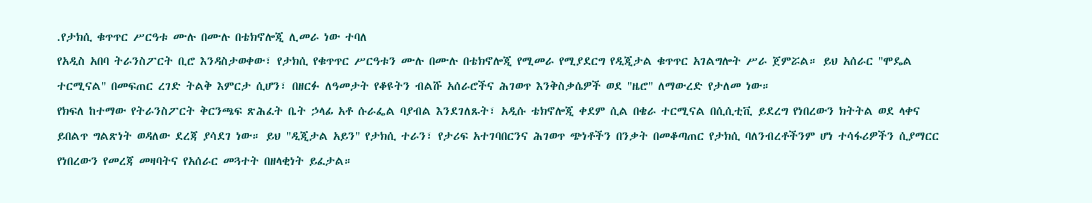.የታክሲ ቁጥጥር ሥርዓቱ ሙሉ በሙሉ በቴክኖሎጂ ሊመራ ነው ተባለ
የአዲስ አበባ ትራንስፖርት ቢሮ እንዳስታወቀው፣ የታክሲ የቁጥጥር ሥርዓቱን ሙሉ በሙሉ በቴክኖሎጂ የሚመራ የሚያደርግ የዲጂታል ቁጥጥር አገልግሎት ሥራ ጀምሯል። ይህ አሰራር "ሞዴል ተርሚናል" በመፍጠር ረገድ ትልቅ እምርታ ሲሆን፣ በዘርፉ ለዓመታት የቆዩትን ብልሹ አሰራሮችና ሕገወጥ እንቅስቃሴዎች ወደ "ዜሮ" ለማውረድ የታለመ ነው።
የክፍለ ከተማው የትራንስፖርት ቅርንጫፍ ጽሕፈት ቤት ኃላፊ አቶ ሱራፌል ባያብል እንደገለጹት፣ አዲሱ ቴክኖሎጂ ቀደም ሲል በቄራ ተርሚናል በሲሲቲቪ ይደረግ የነበረውን ክትትል ወደ ላቀና ይበልጥ ግልጽነት ወዳለው ደረጃ ያሳደገ ነው። ይህ "ዲጂታል አይን" የታክሲ ተራን፣ የታሪፍ አተገባበርንና ሕገወጥ ጭነቶችን በንቃት በመቆጣጠር የታክሲ ባለንብረቶችንም ሆነ ተሳፋሪዎችን ሲያማርር የነበረውን የመረጃ መዛባትና የአሰራር መጓተት በዘላቂነት ይፈታል።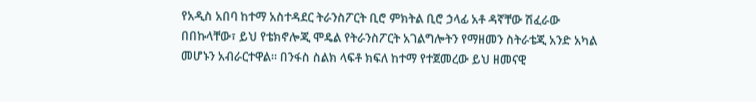የአዲስ አበባ ከተማ አስተዳደር ትራንስፖርት ቢሮ ምክትል ቢሮ ኃላፊ አቶ ዳኛቸው ሽፈራው በበኩላቸው፣ ይህ የቴክኖሎጂ ሞዴል የትራንስፖርት አገልግሎትን የማዘመን ስትራቴጂ አንድ አካል መሆኑን አብራርተዋል። በንፋስ ስልክ ላፍቶ ክፍለ ከተማ የተጀመረው ይህ ዘመናዊ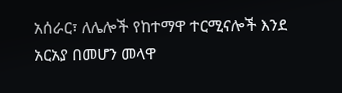አሰራር፣ ለሌሎች የከተማዋ ተርሚናሎች እንደ አርአያ በመሆን መላዋ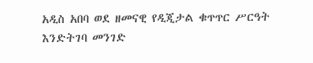አዲስ አበባ ወደ ዘመናዊ የዲጂታል ቁጥጥር ሥርዓት እንድትገባ መንገድ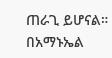ጠራጊ ይሆናል።
በአማኑኤል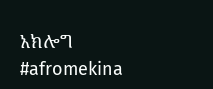አክሎግ
#afromekina